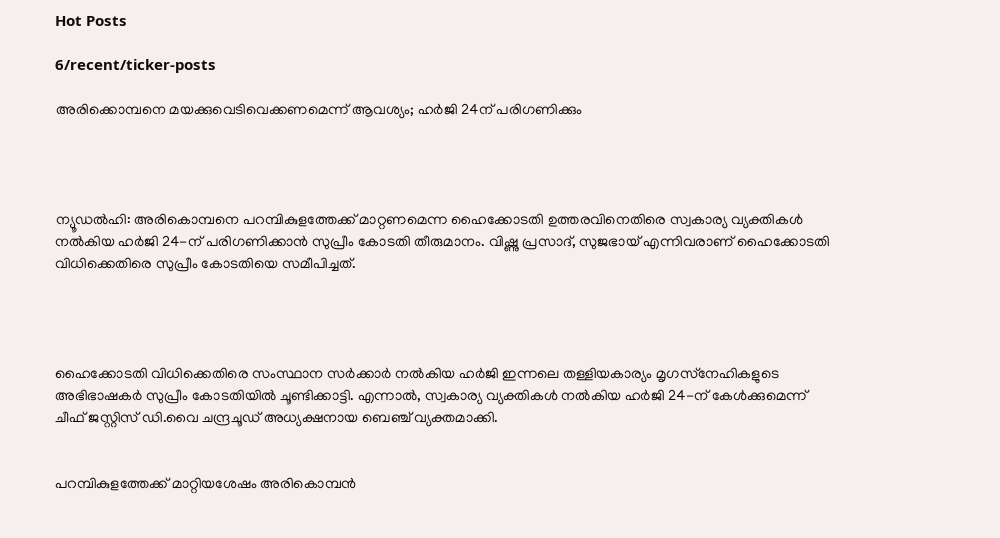Hot Posts

6/recent/ticker-posts

അരിക്കൊമ്പനെ മയക്കുവെടിവെക്കണമെന്ന് ആവശ്യം; ഹര്‍ജി 24ന് പരിഗണിക്കും




ന്യൂഡല്‍ഹി: അരികൊമ്പനെ പറമ്പികുളത്തേക്ക് മാറ്റണമെന്ന ഹൈക്കോടതി ഉത്തരവിനെതിരെ സ്വകാര്യ വ്യക്തികള്‍ നല്‍കിയ ഹര്‍ജി 24-ന് പരിഗണിക്കാന്‍ സുപ്രീം കോടതി തീരുമാനം. വിഷ്ണു പ്രസാദ്, സുജഭായ് എന്നിവരാണ് ഹൈക്കോടതി വിധിക്കെതിരെ സുപ്രീം കോടതിയെ സമീപിച്ചത്.




ഹൈക്കോടതി വിധിക്കെതിരെ സംസ്ഥാന സര്‍ക്കാര്‍ നല്‍കിയ ഹര്‍ജി ഇന്നലെ തള്ളിയകാര്യം മൃഗസ്‌നേഹികളുടെ അഭിഭാഷകര്‍ സുപ്രീം കോടതിയില്‍ ചൂണ്ടിക്കാട്ടി. എന്നാല്‍, സ്വകാര്യ വ്യക്തികള്‍ നല്‍കിയ ഹര്‍ജി 24-ന് കേള്‍ക്കുമെന്ന് ചീഫ് ജസ്റ്റിസ് ഡി.വൈ ചന്ദ്രചൂഡ് അധ്യക്ഷനായ ബെഞ്ച് വ്യക്തമാക്കി.


പറമ്പികുളത്തേക്ക് മാറ്റിയശേഷം അരികൊമ്പന്‍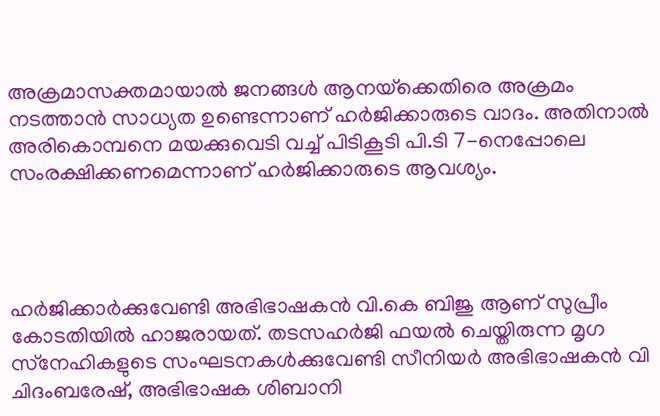അക്രമാസക്തമായാല്‍ ജനങ്ങള്‍ ആനയ്‌ക്കെതിരെ അക്രമം നടത്താന്‍ സാധ്യത ഉണ്ടെന്നാണ് ഹര്‍ജിക്കാരുടെ വാദം. അതിനാല്‍ അരികൊമ്പനെ മയക്കുവെടി വച്ച് പിടികൂടി പി.ടി 7-നെപ്പോലെ സംരക്ഷിക്കണമെന്നാണ് ഹര്‍ജിക്കാരുടെ ആവശ്യം.




ഹര്‍ജിക്കാര്‍ക്കുവേണ്ടി അഭിഭാഷകന്‍ വി.കെ ബിജു ആണ് സുപ്രീം കോടതിയില്‍ ഹാജരായത്. തടസഹര്‍ജി ഫയല്‍ ചെയ്തിരുന്ന മൃഗ സ്‌നേഹികളുടെ സംഘടനകള്‍ക്കുവേണ്ടി സീനിയര്‍ അഭിഭാഷകന്‍ വി ചിദംബരേഷ്, അഭിഭാഷക ശിബാനി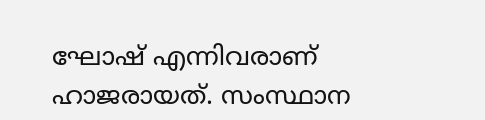ഘോഷ് എന്നിവരാണ് ഹാജരായത്. സംസ്ഥാന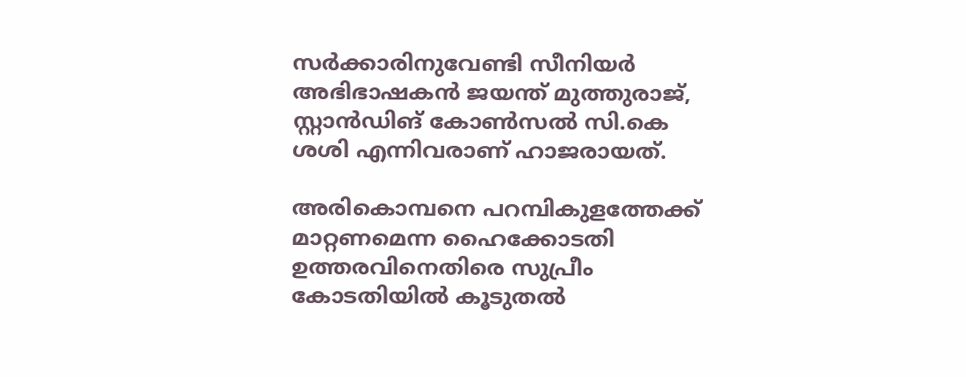സര്‍ക്കാരിനുവേണ്ടി സീനിയര്‍ അഭിഭാഷകന്‍ ജയന്ത് മുത്തുരാജ്, സ്റ്റാന്‍ഡിങ് കോണ്‍സല്‍ സി.കെ ശശി എന്നിവരാണ് ഹാജരായത്.

അരികൊമ്പനെ പറമ്പികുളത്തേക്ക് മാറ്റണമെന്ന ഹൈക്കോടതി ഉത്തരവിനെതിരെ സുപ്രീം കോടതിയില്‍ കൂടുതല്‍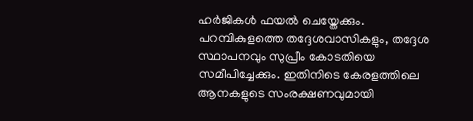ഹര്‍ജികള്‍ ഫയല്‍ ചെയ്തേക്കും. പറമ്പികുളത്തെ തദ്ദേശവാസികളും, തദ്ദേശ സ്ഥാപനവും സുപ്രീം കോടതിയെ സമീപിച്ചേക്കും. ഇതിനിടെ കേരളത്തിലെ ആനകളുടെ സംരക്ഷണവുമായി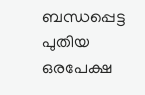ബന്ധപ്പെട്ട പുതിയ ഒരപേക്ഷ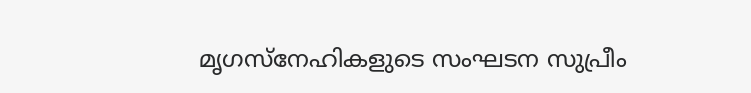മൃഗസ്‌നേഹികളുടെ സംഘടന സുപ്രീം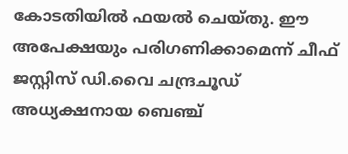കോടതിയില്‍ ഫയല്‍ ചെയ്തു. ഈ അപേക്ഷയും പരിഗണിക്കാമെന്ന് ചീഫ് ജസ്റ്റിസ് ഡി.വൈ ചന്ദ്രചൂഡ് അധ്യക്ഷനായ ബെഞ്ച്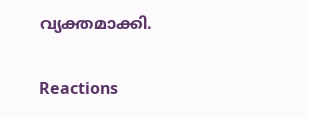വ്യക്തമാക്കി.

Reactions